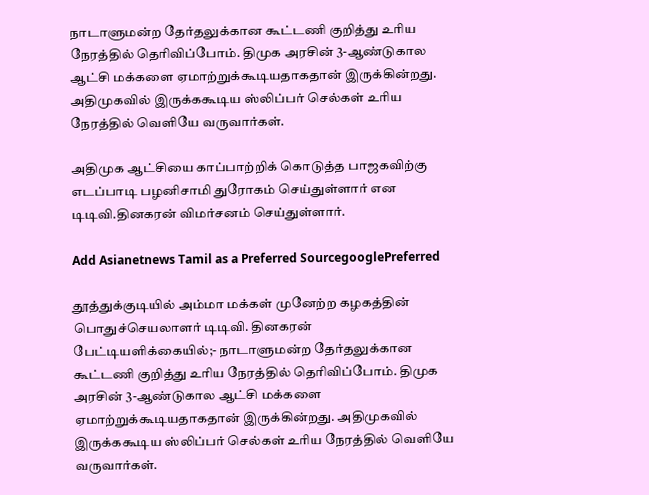நாடாளுமன்ற தேர்தலுக்கான கூட்டணி குறித்து உரிய நேரத்தில் தெரிவிப்போம். திமுக அரசின் 3-ஆண்டுகால ஆட்சி மக்களை ஏமாற்றுக்கூடியதாகதான் இருக்கின்றது. அதிமுகவில் இருக்ககூடிய ஸ்லிப்பர் செல்கள் உரிய நேரத்தில் வெளியே வருவார்கள்.

அதிமுக ஆட்சியை காப்பாற்றிக் கொடுத்த பாஜகவிற்கு எடப்பாடி பழனிசாமி துரோகம் செய்துள்ளார் என டிடிவி.தினகரன் விமர்சனம் செய்துள்ளார்.

Add Asianetnews Tamil as a Preferred SourcegooglePreferred

தூத்துக்குடியில் அம்மா மக்கள் முனேற்ற கழகத்தின் பொதுச்செயலாளர் டிடிவி. தினகரன் பேட்டியளிக்கையில்;- நாடாளுமன்ற தேர்தலுக்கான கூட்டணி குறித்து உரிய நேரத்தில் தெரிவிப்போம். திமுக அரசின் 3-ஆண்டுகால ஆட்சி மக்களை ஏமாற்றுக்கூடியதாகதான் இருக்கின்றது. அதிமுகவில் இருக்ககூடிய ஸ்லிப்பர் செல்கள் உரிய நேரத்தில் வெளியே வருவார்கள்.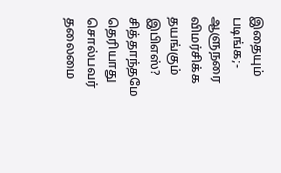இதையும் படிங்க;- ஆளுநரை விமர்சிக்க தயங்கும் இபிஎஸ்? சித்தாந்தமே தெரியாது சொல்பவர் தலைமை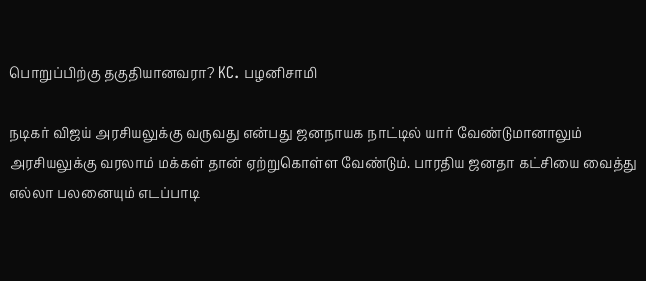பொறுப்பிற்கு தகுதியானவரா? KC. பழனிசாமி

நடிகர் விஜய் அரசியலுக்கு வருவது என்பது ஜனநாயக நாட்டில் யார் வேண்டுமானாலும் அரசியலுக்கு வரலாம் மக்கள் தான் ஏற்றுகொள்ள வேண்டும். பாரதிய ஜனதா கட்சியை வைத்து எல்லா பலனையும் எடப்பாடி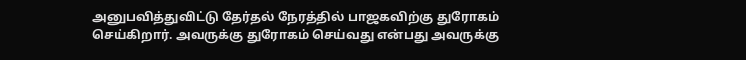அனுபவித்துவிட்டு தேர்தல் நேரத்தில் பாஜகவிற்கு துரோகம் செய்கிறார். அவருக்கு துரோகம் செய்வது என்பது அவருக்கு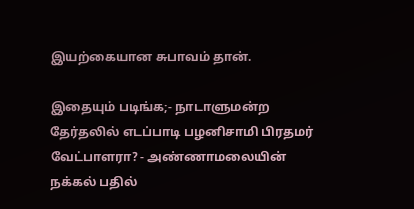இயற்கையான சுபாவம் தான்.

இதையும் படிங்க;- நாடாளுமன்ற தேர்தலில் எடப்பாடி பழனிசாமி பிரதமர் வேட்பாளரா? - அண்ணாமலையின் நக்கல் பதில்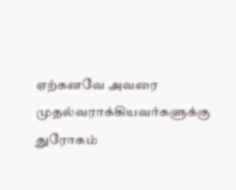ஏற்கனவே அவரை முதல்வராக்கியவர்களுக்கு துரோகம்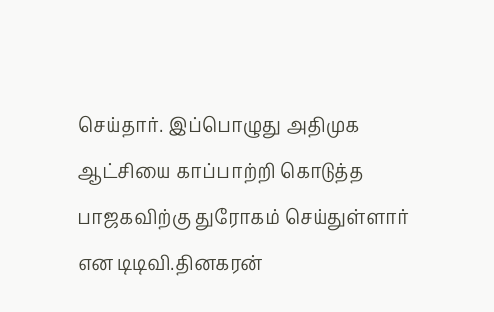செய்தார். இப்பொழுது அதிமுக ஆட்சியை காப்பாற்றி கொடுத்த பாஜகவிற்கு துரோகம் செய்துள்ளார் என டிடிவி.தினகரன்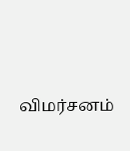விமர்சனம்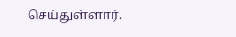செய்துள்ளார்.